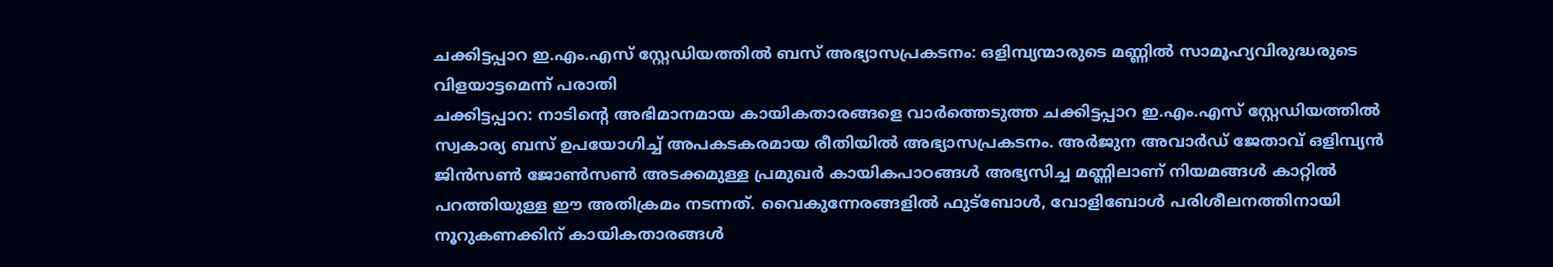ചക്കിട്ടപ്പാറ ഇ.എം.എസ് സ്റ്റേഡിയത്തിൽ ബസ് അഭ്യാസപ്രകടനം: ഒളിമ്പ്യന്മാരുടെ മണ്ണിൽ സാമൂഹ്യവിരുദ്ധരുടെ വിളയാട്ടമെന്ന് പരാതി
ചക്കിട്ടപ്പാറ: നാടിന്റെ അഭിമാനമായ കായികതാരങ്ങളെ വാർത്തെടുത്ത ചക്കിട്ടപ്പാറ ഇ.എം.എസ് സ്റ്റേഡിയത്തിൽ സ്വകാര്യ ബസ് ഉപയോഗിച്ച് അപകടകരമായ രീതിയിൽ അഭ്യാസപ്രകടനം. അർജുന അവാർഡ് ജേതാവ് ഒളിമ്പ്യൻ ജിൻസൺ ജോൺസൺ അടക്കമുള്ള പ്രമുഖർ കായികപാഠങ്ങൾ അഭ്യസിച്ച മണ്ണിലാണ് നിയമങ്ങൾ കാറ്റിൽ പറത്തിയുള്ള ഈ അതിക്രമം നടന്നത്. വൈകുന്നേരങ്ങളിൽ ഫുട്ബോൾ, വോളിബോൾ പരിശീലനത്തിനായി നൂറുകണക്കിന് കായികതാരങ്ങൾ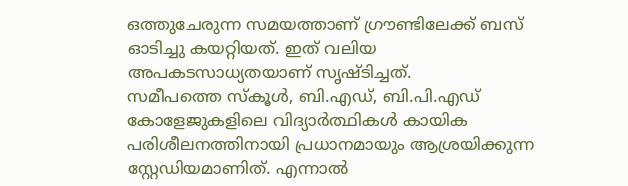ഒത്തുചേരുന്ന സമയത്താണ് ഗ്രൗണ്ടിലേക്ക് ബസ് ഓടിച്ചു കയറ്റിയത്. ഇത് വലിയ അപകടസാധ്യതയാണ് സൃഷ്ടിച്ചത്.
സമീപത്തെ സ്കൂൾ, ബി.എഡ്, ബി.പി.എഡ് കോളേജുകളിലെ വിദ്യാർത്ഥികൾ കായിക പരിശീലനത്തിനായി പ്രധാനമായും ആശ്രയിക്കുന്ന സ്റ്റേഡിയമാണിത്. എന്നാൽ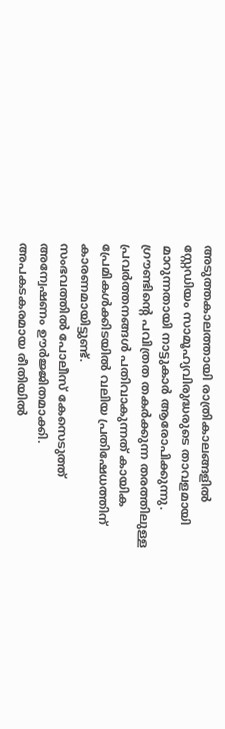അടുത്തകാലത്തായി രാത്രികാലങ്ങളിൽ സ്റ്റേഡിയം സാമൂഹ്യവിരുദ്ധരുടെ താവളമായി മാറുന്നതായി നാട്ടുകാർ ആരോപിക്കുന്നു. ഗ്രൗണ്ടിന്റെ പവിത്രത തകർക്കുന്ന തരത്തിലുള്ള പ്രവർത്തനങ്ങൾ പതിവാകുന്നത് കായിക പ്രേമികൾക്കിടയിൽ വലിയ പ്രതിഷേധത്തിന് കാരണമായിട്ടുണ്ട്.
സംഭവത്തിൽ പോലീസ് കേസെടുത്ത് അന്വേഷണം ഊർജ്ജിതമാക്കി. അപകടകരമായ രീതിയിൽ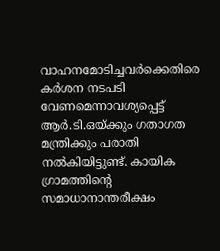വാഹനമോടിച്ചവർക്കെതിരെ കർശന നടപടി വേണമെന്നാവശ്യപ്പെട്ട് ആർ.ടി.ഒയ്ക്കും ഗതാഗത മന്ത്രിക്കും പരാതി നൽകിയിട്ടുണ്ട്. കായിക ഗ്രാമത്തിന്റെ സമാധാനാന്തരീക്ഷം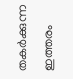തകർക്കുന്ന ഇത്തരം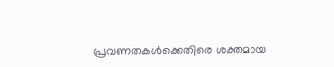പ്രവണതകൾക്കെതിരെ ശക്തമായ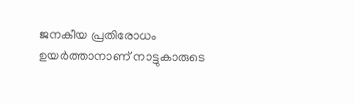ജനകീയ പ്രതിരോധം ഉയർത്താനാണ് നാട്ടുകാരുടെ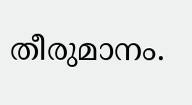തീരുമാനം.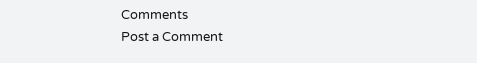Comments
Post a Comment